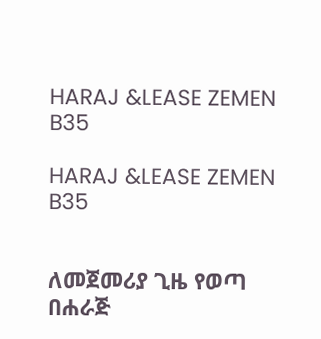HARAJ &LEASE ZEMEN B35

HARAJ &LEASE ZEMEN B35


ለመጀመሪያ ጊዜ የወጣ በሐራጅ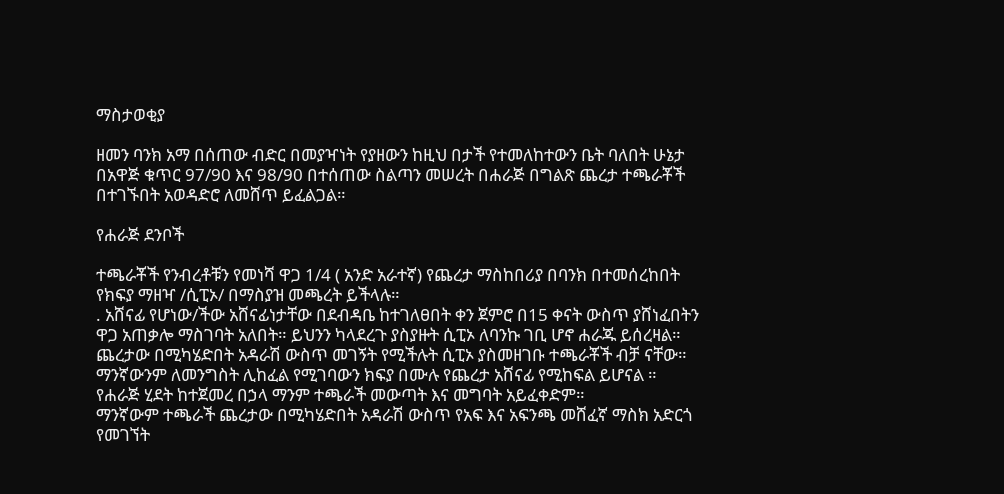ማስታወቂያ

ዘመን ባንክ አማ በሰጠው ብድር በመያዣነት የያዘውን ከዚህ በታች የተመለከተውን ቤት ባለበት ሁኔታ በአዋጅ ቁጥር 97/90 እና 98/90 በተሰጠው ስልጣን መሠረት በሐራጅ በግልጽ ጨረታ ተጫራቾች በተገኙበት አወዳድሮ ለመሸጥ ይፈልጋል።

የሐራጅ ደንቦች

ተጫራቾች የንብረቶቹን የመነሻ ዋጋ 1/4 ( አንድ አራተኛ) የጨረታ ማስከበሪያ በባንክ በተመሰረከበት የክፍያ ማዘዣ /ሲፒኦ/ በማስያዝ መጫረት ይችላሉ።
. አሸናፊ የሆነው/ችው አሸናፊነታቸው በደብዳቤ ከተገለፀበት ቀን ጀምሮ በ15 ቀናት ውስጥ ያሸነፈበትን ዋጋ አጠቃሎ ማስገባት አለበት። ይህንን ካላደረጉ ያስያዙት ሲፒኦ ለባንኩ ገቢ ሆኖ ሐራጁ ይሰረዛል።
ጨረታው በሚካሄድበት አዳራሽ ውስጥ መገኝት የሚችሉት ሲፒኦ ያስመዘገቡ ተጫራቾች ብቻ ናቸው።
ማንኛውንም ለመንግስት ሊከፈል የሚገባውን ክፍያ በሙሉ የጨረታ አሸናፊ የሚከፍል ይሆናል ።
የሐራጅ ሂደት ከተጀመረ በኃላ ማንም ተጫራች መውጣት እና መግባት አይፈቀድም።
ማንኛውም ተጫራች ጨረታው በሚካሄድበት አዳራሽ ውስጥ የአፍ እና አፍንጫ መሸፈኛ ማስክ አድርጎ የመገኘት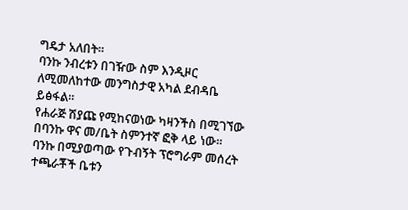ግዴታ አለበት።
ባንኩ ንብረቱን በገዥው ስም እንዲዞር ለሚመለከተው መንግስታዊ አካል ደብዳቤ ይፅፋል።
የሐራጅ ሽያጩ የሚከናወነው ካዛንችስ በሚገኘው በባንኩ ዋና መ/ቤት ስምንተኛ ፎቅ ላይ ነው።
ባንኩ በሚያወጣው የጉብኝት ፕሮግራም መሰረት ተጫራቾች ቤቱን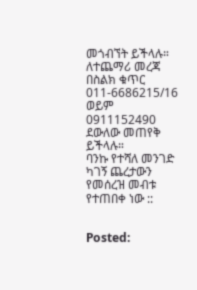መጎብኘት ይችላሉ።
ለተጨማሪ መረጃ በስልክ ቁጥር 011-6686215/16 ወይም 0911152490 ደውለው መጠየቅ ይችላሉ።
ባንኩ የተሻለ መንገድ ካገኝ ጨረታውን የመሰረዝ መብቱ የተጠበቀ ነው ::


Posted: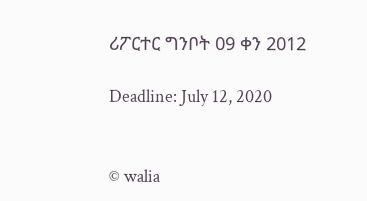ሪፖርተር ግንቦት 09 ቀን 2012

Deadline: July 12, 2020


© walia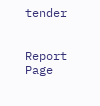tender


Report Page